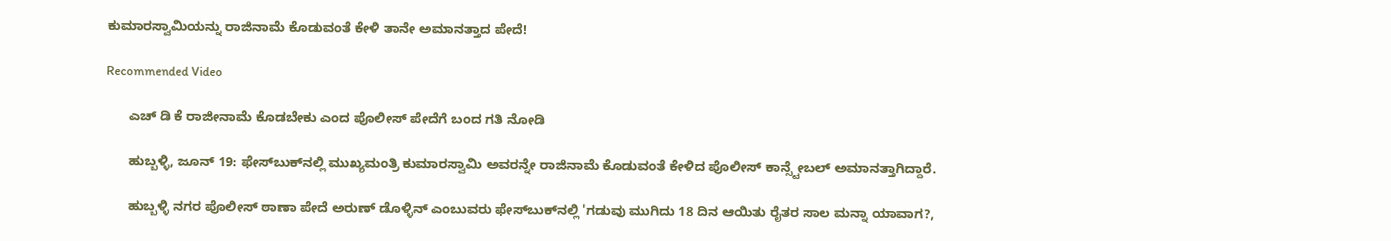ಕುಮಾರಸ್ವಾಮಿಯನ್ನು ರಾಜಿನಾಮೆ ಕೊಡುವಂತೆ ಕೇಳಿ ತಾನೇ ಅಮಾನತ್ತಾದ ಪೇದೆ!

Recommended Video

      ಎಚ್ ಡಿ ಕೆ ರಾಜೀನಾಮೆ ಕೊಡಬೇಕು ಎಂದ ಪೊಲೀಸ್ ಪೇದೆಗೆ ಬಂದ ಗತಿ ನೋಡಿ

      ಹುಬ್ಬಳ್ಳಿ, ಜೂನ್ 19: ಫೇಸ್‌ಬುಕ್‌ನಲ್ಲಿ ಮುಖ್ಯಮಂತ್ರಿ ಕುಮಾರಸ್ವಾಮಿ ಅವರನ್ನೇ ರಾಜಿನಾಮೆ ಕೊಡುವಂತೆ ಕೇಳಿದ ಪೊಲೀಸ್ ಕಾನ್ಸ್ಟೇಬಲ್ ಅಮಾನತ್ತಾಗಿದ್ದಾರೆ.

      ಹುಬ್ಬಳ್ಳಿ ನಗರ ಪೊಲೀಸ್ ಠಾಣಾ ಪೇದೆ ಅರುಣ್ ಡೊಳ್ಳಿನ್ ಎಂಬುವರು ಫೇಸ್‌ಬುಕ್‌ನಲ್ಲಿ 'ಗಡುವು ಮುಗಿದು 18 ದಿನ ಆಯಿತು ರೈತರ ಸಾಲ ಮನ್ನಾ ಯಾವಾಗ?,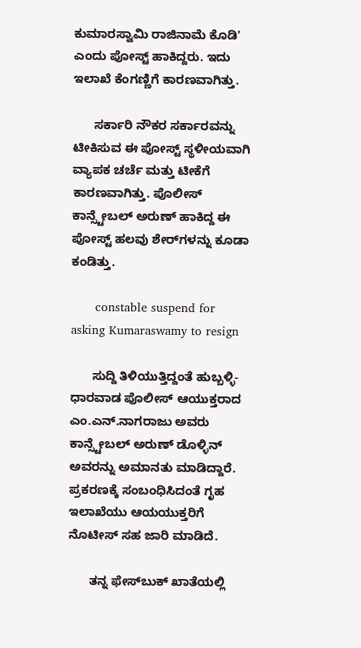ಕುಮಾರಸ್ವಾಮಿ ರಾಜಿನಾಮೆ ಕೊಡಿ' ಎಂದು ಪೋಸ್ಟ್ ಹಾಕಿದ್ದರು. ಇದು ಇಲಾಖೆ ಕೆಂಗಣ್ಣಿಗೆ ಕಾರಣವಾಗಿತ್ತು.

      ಸರ್ಕಾರಿ ನೌಕರ ಸರ್ಕಾರವನ್ನು ಟೀಕಿಸುವ ಈ ಪೋಸ್ಟ್‌ ಸ್ಥಳೀಯವಾಗಿ ವ್ಯಾಪಕ ಚರ್ಚೆ ಮತ್ತು ಟೀಕೆಗೆ ಕಾರಣವಾಗಿತ್ತು. ಪೊಲೀಸ್ ಕಾನ್ಸ್ಟೇಬಲ್ ಅರುಣ್ ಹಾಕಿದ್ದ ಈ ಪೋಸ್ಟ್‌ ಹಲವು ಶೇರ್‌ಗಳನ್ನು ಕೂಡಾ ಕಂಡಿತ್ತು.

      constable suspend for asking Kumaraswamy to resign

      ಸುದ್ದಿ ತಿಳಿಯುತ್ತಿದ್ದಂತೆ ಹುಬ್ಬಳ್ಳಿ-ಧಾರವಾಡ ಪೊಲೀಸ್ ಆಯುಕ್ತರಾದ ಎಂ.ಎನ್.ನಾಗರಾಜು ಅವರು ಕಾನ್ಸ್ಟೇಬಲ್ ಅರುಣ್ ಡೊಳ್ಳಿನ್ ಅವರನ್ನು ಅಮಾನತು ಮಾಡಿದ್ದಾರೆ. ಪ್ರಕರಣಕ್ಕೆ ಸಂಬಂಧಿಸಿದಂತೆ ಗೃಹ ಇಲಾಖೆಯು ಆಯಯುಕ್ತರಿಗೆ ನೊಟೀಸ್ ಸಹ ಜಾರಿ ಮಾಡಿದೆ.

      ತನ್ನ ಫೇಸ್‌ಬುಕ್‌ ಖಾತೆಯಲ್ಲಿ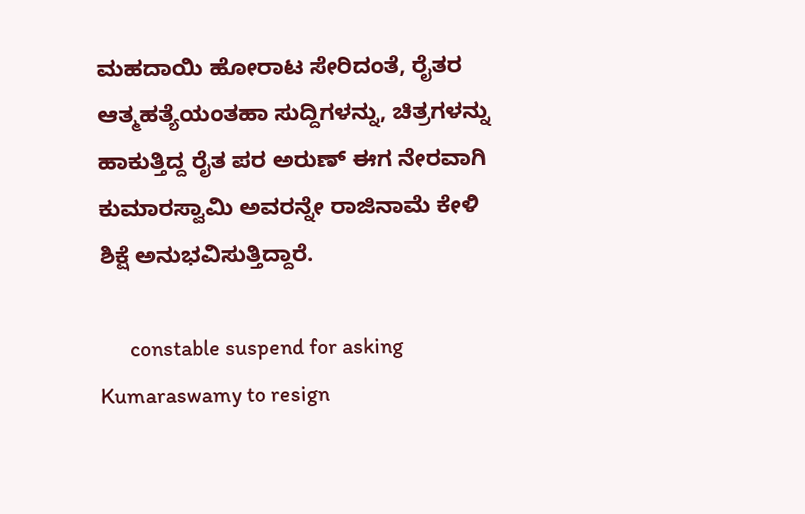ಮಹದಾಯಿ ಹೋರಾಟ ಸೇರಿದಂತೆ, ರೈತರ ಆತ್ಮಹತ್ಯೆಯಂತಹಾ ಸುದ್ದಿಗಳನ್ನು, ಚಿತ್ರಗಳನ್ನು ಹಾಕುತ್ತಿದ್ದ ರೈತ ಪರ ಅರುಣ್ ಈಗ ನೇರವಾಗಿ ಕುಮಾರಸ್ವಾಮಿ ಅವರನ್ನೇ ರಾಜಿನಾಮೆ ಕೇಳಿ ಶಿಕ್ಷೆ ಅನುಭವಿಸುತ್ತಿದ್ದಾರೆ.

      constable suspend for asking Kumaraswamy to resign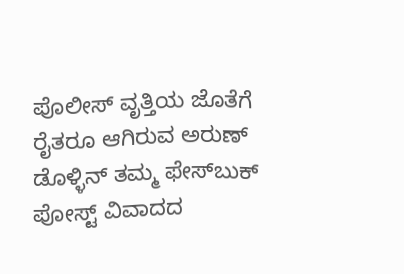ಪೊಲೀಸ್ ವೃತ್ತಿಯ ಜೊತೆಗೆ ರೈತರೂ ಆಗಿರುವ ಅರುಣ್ ಡೊಳ್ಳಿನ್ ತಮ್ಮ ಫೇಸ್‌ಬುಕ್ ಪೋಸ್ಟ್ ವಿವಾದದ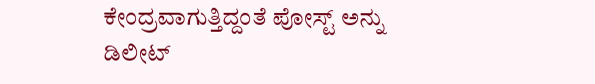ಕೇಂದ್ರವಾಗುತ್ತಿದ್ದಂತೆ ಪೋಸ್ಟ್‌ ಅನ್ನು ಡಿಲೀಟ್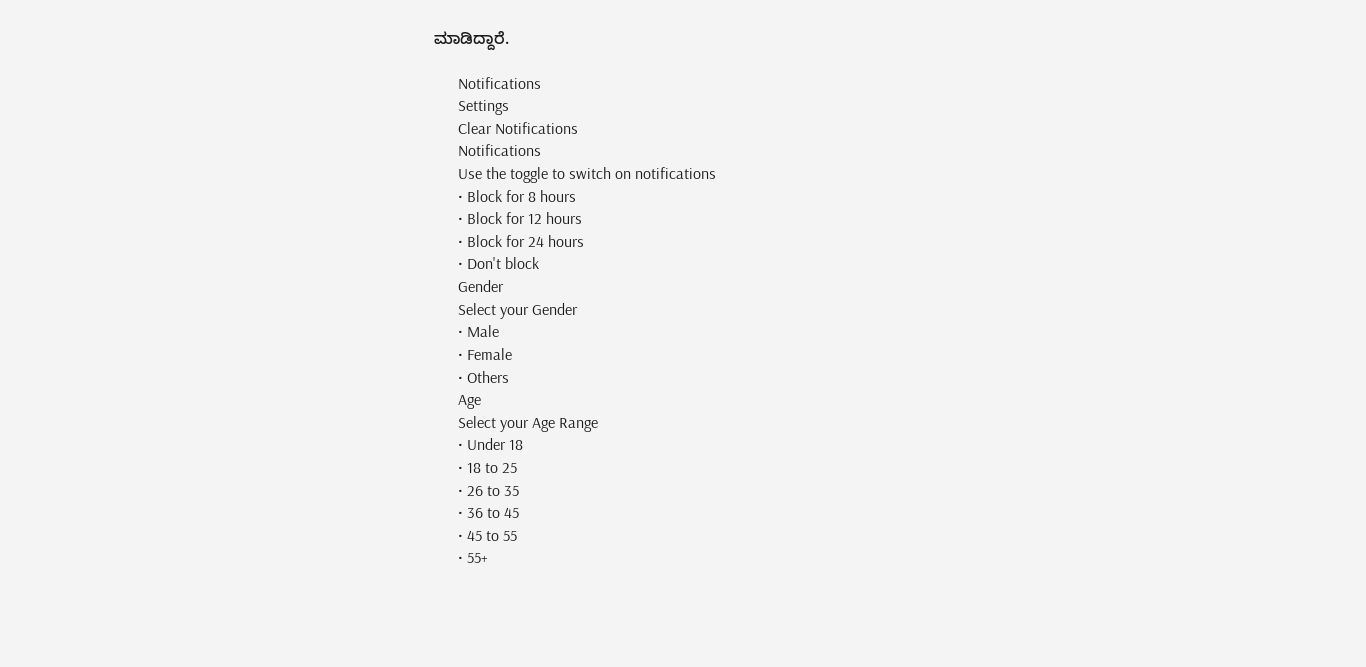ಮಾಡಿದ್ದಾರೆ.

      Notifications
      Settings
      Clear Notifications
      Notifications
      Use the toggle to switch on notifications
      • Block for 8 hours
      • Block for 12 hours
      • Block for 24 hours
      • Don't block
      Gender
      Select your Gender
      • Male
      • Female
      • Others
      Age
      Select your Age Range
      • Under 18
      • 18 to 25
      • 26 to 35
      • 36 to 45
      • 45 to 55
      • 55+